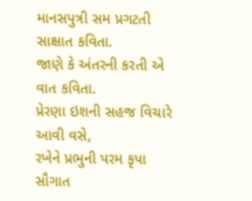માનસપુત્રી સમ પ્રગટતી સાક્ષાત કવિતા.
જાણે કે અંતરની કરતી એ વાત કવિતા.
પ્રેરણા ઇશની સહજ વિચારે આવી વસે,
રખેને પ્રભુની પરમ કૃપા સૌગાત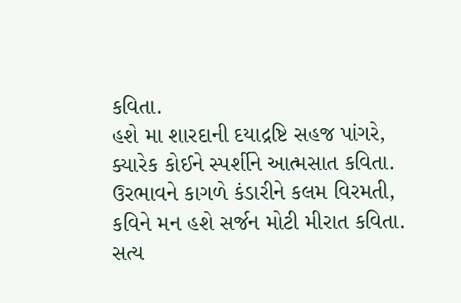કવિતા.
હશે મા શારદાની દયાદ્રષ્ટિ સહજ પાંગરે,
ક્યારેક કોઈને સ્પર્શીને આત્મસાત કવિતા.
ઉરભાવને કાગળે કંડારીને કલમ વિરમતી,
કવિને મન હશે સર્જન મોટી મીરાત કવિતા.
સત્ય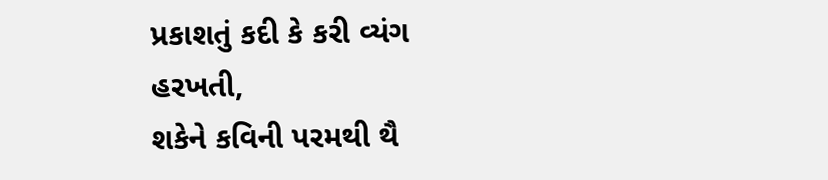પ્રકાશતું કદી કે કરી વ્યંગ હરખતી,
શકેને કવિની પરમથી થૈ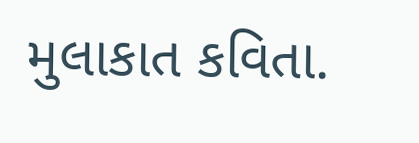મુલાકાત કવિતા.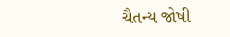ચૈતન્ય જોષી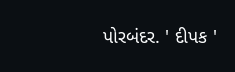પોરબંદર. ' દીપક '